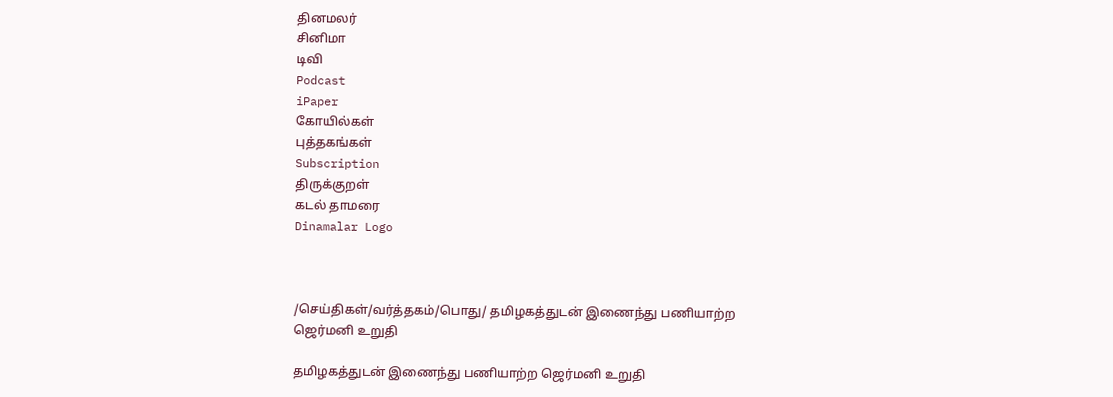தினமலர்
சினிமா
டிவி
Podcast
iPaper
கோயில்கள்
புத்தகங்கள்
Subscription
திருக்குறள்
கடல் தாமரை
Dinamalar Logo



/செய்திகள்/வர்த்தகம்/பொது/ தமிழகத்துடன் இணைந்து பணியாற்ற ஜெர்மனி உறுதி

தமிழகத்துடன் இணைந்து பணியாற்ற ஜெர்மனி உறுதி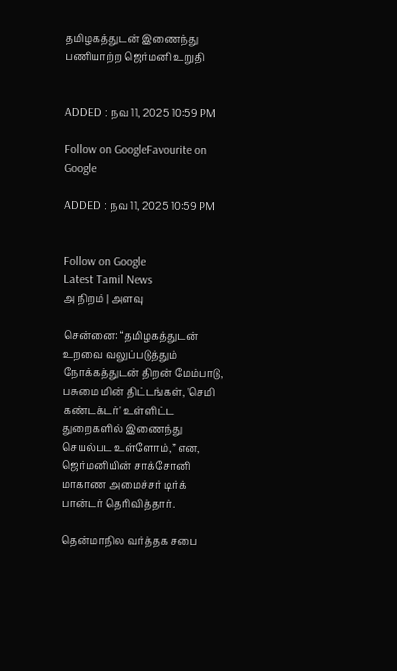தமிழகத்துடன் இணைந்து பணியாற்ற ஜெர்மனி உறுதி


ADDED : நவ 11, 2025 10:59 PM

Follow on GoogleFavourite on Google

ADDED : நவ 11, 2025 10:59 PM


Follow on Google
Latest Tamil News
அ நிறம் | அளவு

சென்னை: “தமிழகத்துடன் உறவை வலுப்படுத்தும் நோக்கத்துடன் திறன் மேம்பாடு, பசுமை மின் திட்டங்கள், 'செமி கண்டக்டர்' உள்ளிட்ட துறைகளில் இணைந்து செயல்பட உள்ளோம்,” என, ஜெர்மனியின் சாக்சோனி மாகாண அமைச்சர் டிர்க் பான்டர் தெரிவித்தார்.

தென்மாநில வர்த்தக சபை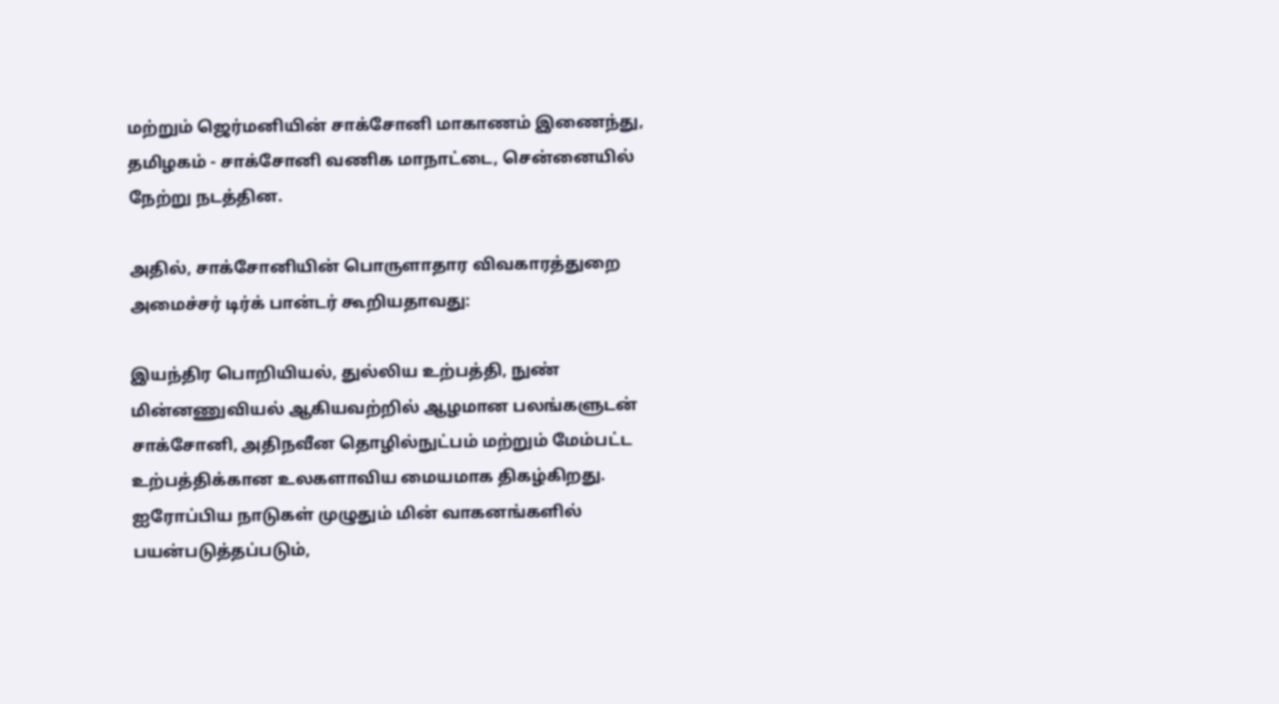மற்றும் ஜெர்மனியின் சாக்சோனி மாகாணம் இணைந்து, தமிழகம் - சாக்சோனி வணிக மாநாட்டை, சென்னையில் நேற்று நடத்தின.

அதில், சாக்சோனியின் பொருளாதார விவகாரத்துறை அமைச்சர் டிர்க் பான்டர் கூறியதாவது:

இயந்திர பொறியியல், துல்லிய உற்பத்தி, நுண் மின்னணுவியல் ஆகியவற்றில் ஆழமான பலங்களுடன் சாக்சோனி, அதிநவீன தொழில்நுட்பம் மற்றும் மேம்பட்ட உற்பத்திக்கான உலகளாவிய மையமாக திகழ்கிறது. ஐரோப்பிய நாடுகள் முழுதும் மின் வாகனங்களில் பயன்படுத்தப்படும்,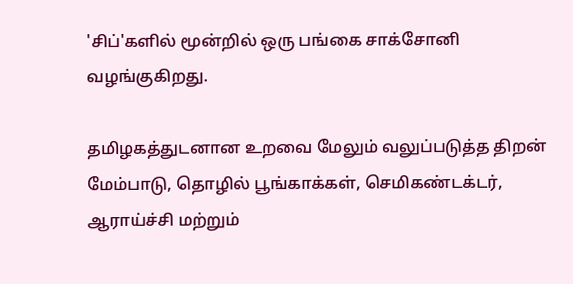'சிப்'களில் மூன்றில் ஒரு பங்கை சாக்சோனி வழங்குகிறது.

தமிழகத்துடனான உறவை மேலும் வலுப்படுத்த திறன் மேம்பாடு, தொழில் பூங்காக்கள், செமிகண்டக்டர், ஆராய்ச்சி மற்றும்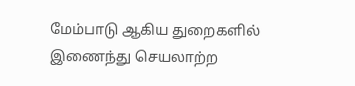மேம்பாடு ஆகிய துறைகளில் இணைந்து செயலாற்ற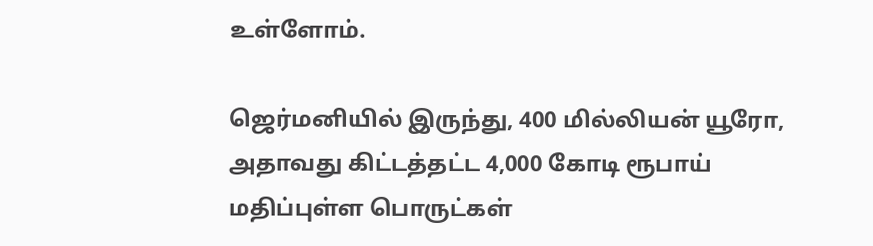உள்ளோம்.

ஜெர்மனியில் இருந்து, 400 மில்லியன் யூரோ, அதாவது கிட்டத்தட்ட 4,000 கோடி ரூபாய் மதிப்புள்ள பொருட்கள்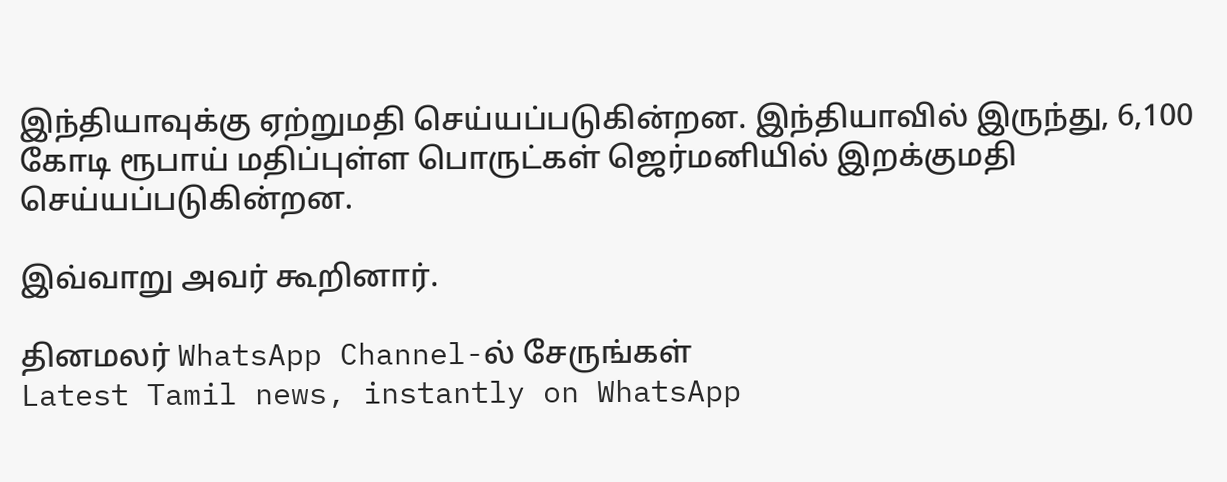இந்தியாவுக்கு ஏற்றுமதி செய்யப்படுகின்றன. இந்தியாவில் இருந்து, 6,100 கோடி ரூபாய் மதிப்புள்ள பொருட்கள் ஜெர்மனியில் இறக்குமதி செய்யப்படுகின்றன.

இவ்வாறு அவர் கூறினார்.

தினமலர் WhatsApp Channel-ல் சேருங்கள்
Latest Tamil news, instantly on WhatsApp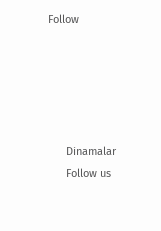Follow





      Dinamalar
      Follow us